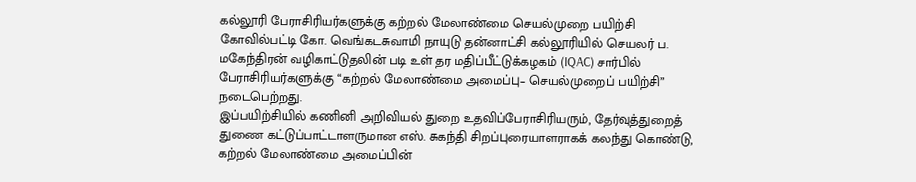கல்லூரி பேராசிரியர்களுக்கு கற்றல் மேலாண்மை செயல்முறை பயிற்சி
கோவில்பட்டி கோ. வெங்கடசுவாமி நாயுடு தன்னாட்சி கல்லூரியில் செயலர் ப. மகேந்திரன் வழிகாட்டுதலின் படி உள் தர மதிப்பீட்டுக்கழகம் (IQAC) சார்பில் பேராசிரியர்களுக்கு “கற்றல் மேலாண்மை அமைப்பு– செயல்முறைப் பயிற்சி” நடைபெற்றது.
இப்பயிற்சியில் கணினி அறிவியல் துறை உதவிப்பேராசிரியரும், தேர்வுத்துறைத் துணை கட்டுப்பாட்டாளருமான எஸ். சுகந்தி சிறப்புரையாளராகக் கலந்து கொண்டு, கற்றல் மேலாண்மை அமைப்பின்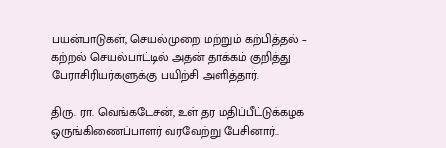பயன்பாடுகள், செயல்முறை மற்றும் கற்பித்தல் – கற்றல் செயல்பாட்டில் அதன் தாக்கம் குறித்து பேராசிரியர்களுக்கு பயிற்சி அளித்தார்.

திரு. ரா. வெங்கடேசன், உள் தர மதிப்பீட்டுக்கழக ஒருங்கிணைப்பாளர் வரவேற்று பேசினார்..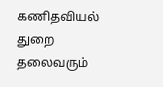கணிதவியல் துறை தலைவரும்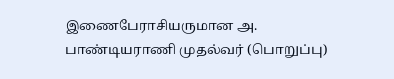இணைபேராசியருமான அ. பாண்டியராணி முதல்வர் (பொறுப்பு)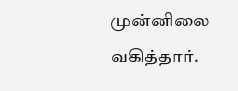முன்னிலை வகித்தார்.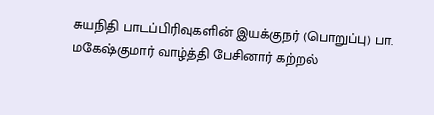சுயநிதி பாடப்பிரிவுகளின் இயக்குநர் (பொறுப்பு) பா. மகேஷ்குமார் வாழ்த்தி பேசினார் கற்றல்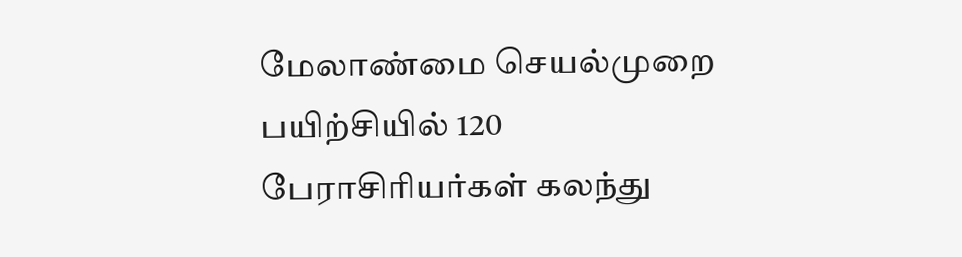மேலாண்மை செயல்முறை பயிற்சியில் 120 பேராசிரியர்கள் கலந்து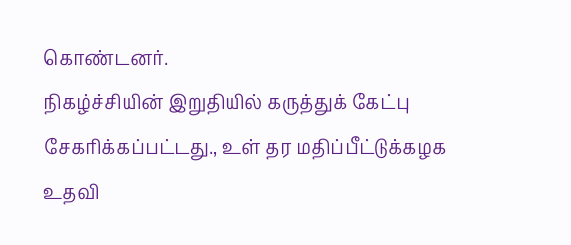கொண்டனர்.
நிகழ்ச்சியின் இறுதியில் கருத்துக் கேட்பு சேகரிக்கப்பட்டது., உள் தர மதிப்பீட்டுக்கழக உதவி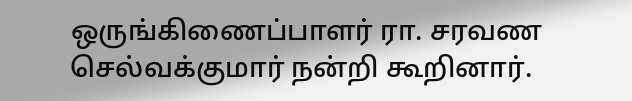ஒருங்கிணைப்பாளர் ரா. சரவண செல்வக்குமார் நன்றி கூறினார்.